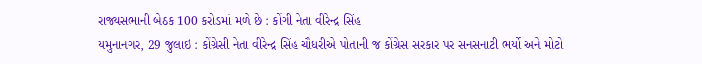રાજ્યસભાની બેઠક 100 કરોડમાં મળે છે : કોંગી નેતા વીરેન્દ્ર સિંહ
યમુનાનગર, 29 જુલાઇ : કોંગ્રેસી નેતા વીરેન્દ્ર સિંહ ચૌધરીએ પોતાની જ કોંગ્રેસ સરકાર પર સનસનાટી ભર્યો અને મોટો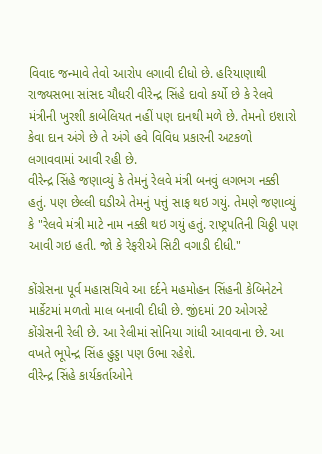વિવાદ જન્માવે તેવો આરોપ લગાવી દીધો છે. હરિયાણાથી રાજ્યસભા સાંસદ ચૌધરી વીરેન્દ્ર સિંહે દાવો કર્યો છે કે રેલવે મંત્રીની ખુરશી કાબેલિયત નહીં પણ દાનથી મળે છે. તેમનો ઇશારો કેવા દાન અંગે છે તે અંગે હવે વિવિધ પ્રકારની અટકળો લગાવવામાં આવી રહી છે.
વીરેન્દ્ર સિંહે જણાવ્યું કે તેમનું રેલવે મંત્રી બનવું લગભગ નક્કી હતું. પણ છેલ્લી ઘડીએ તેમનું પત્તું સાફ થઇ ગયું. તેમણે જણાવ્યું કે "રેલવે મંત્રી માટે નામ નક્કી થઇ ગયું હતું. રાષ્ટ્રપતિની ચિઠ્ઠી પણ આવી ગઇ હતી. જો કે રેફરીએ સિટી વગાડી દીધી."

કોંગ્રેસના પૂર્વ મહાસચિવે આ દર્દને મહમોહન સિંહની કેબિનેટને માર્કેટમાં મળતો માલ બનાવી દીધી છે. જીંદમાં 20 ઓગસ્ટે કોંગ્રેસની રેલી છે. આ રેલીમાં સોનિયા ગાંધી આવવાના છે. આ વખતે ભૂપેન્દ્ર સિંહ હુડ્ડા પણ ઉભા રહેશે.
વીરેન્દ્ર સિંહે કાર્યકર્તાઓને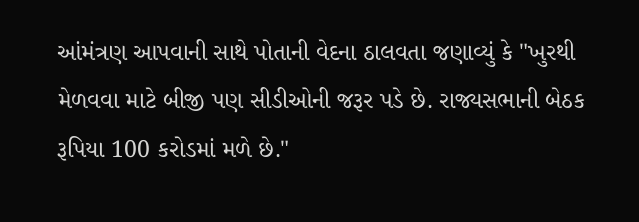આંમંત્રણ આપવાની સાથે પોતાની વેદના ઠાલવતા જણાવ્યું કે "ખુરથી મેળવવા માટે બીજી પણ સીડીઓની જરૂર પડે છે. રાજ્યસભાની બેઠક રૂપિયા 100 કરોડમાં મળે છે."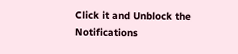Click it and Unblock the Notifications